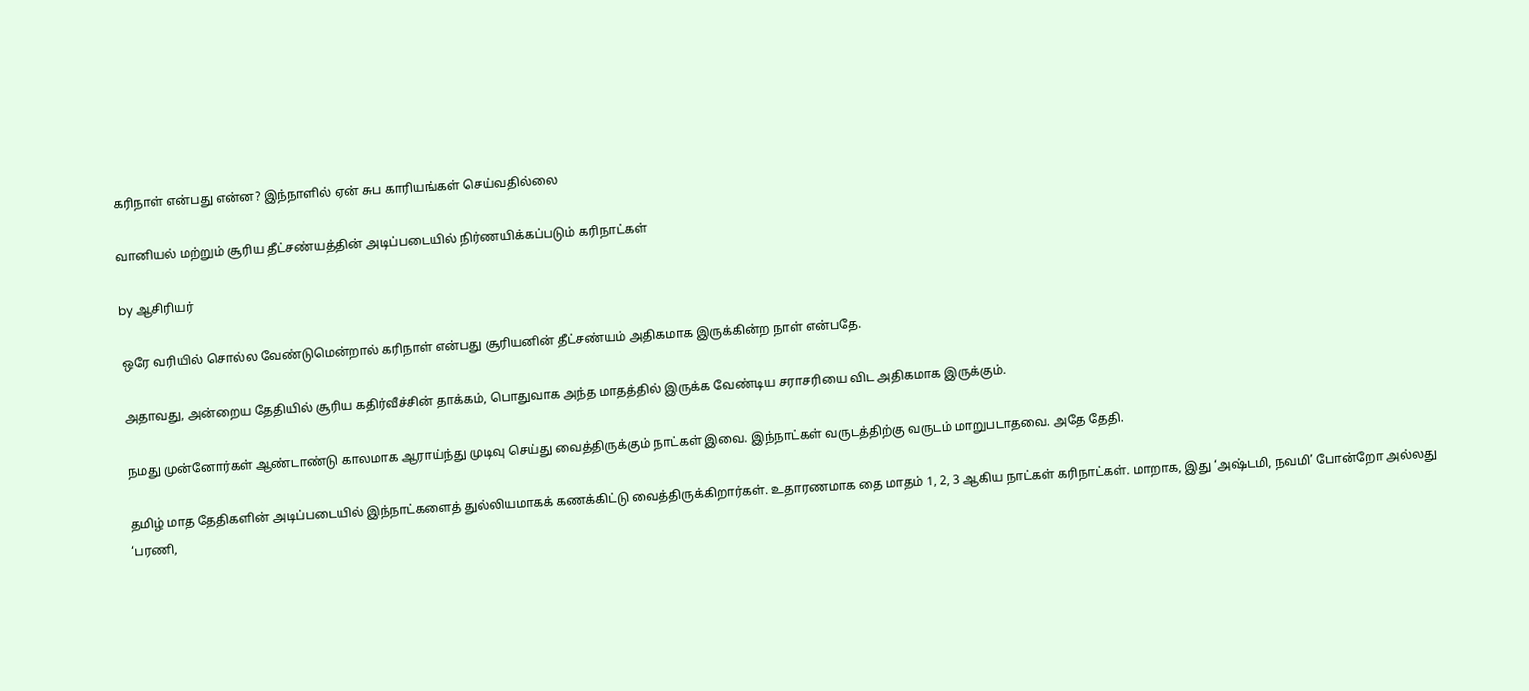கரிநாள் என்பது என்ன? இந்நாளில் ஏன் சுப காரியங்கள் செய்வதில்லை

வானியல் மற்றும் சூரிய தீட்சண்யத்தின் அடிப்படையில் நிர்ணயிக்கப்படும் கரிநாட்கள்

by ஆசிரியர்

ஒரே வரியில் சொல்ல வேண்டுமென்றால் கரிநாள் என்பது சூரியனின் தீட்சண்யம் அதிகமாக இருக்கின்ற நாள் என்பதே.

அதாவது, அன்றைய தேதியில் சூரிய கதிர்வீச்சின் தாக்கம், பொதுவாக அந்த மாதத்தில் இருக்க வேண்டிய சராசரியை விட அதிகமாக இருக்கும்.

நமது முன்னோர்கள் ஆண்டாண்டு காலமாக ஆராய்ந்து முடிவு செய்து வைத்திருக்கும் நாட்கள் இவை. இந்நாட்கள் வருடத்திற்கு வருடம் மாறுபடாதவை. அதே தேதி.

தமிழ் மாத தேதிகளின் அடிப்படையில் இந்நாட்களைத் துல்லியமாகக் கணக்கிட்டு வைத்திருக்கிறார்கள். உதாரணமாக தை மாதம் 1, 2, 3 ஆகிய நாட்கள் கரிநாட்கள். மாறாக, இது ‘அஷ்டமி, நவமி’ போன்றோ அல்லது ‘பரணி,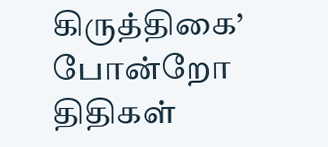கிருத்திகை’ போன்றோ திதிகள்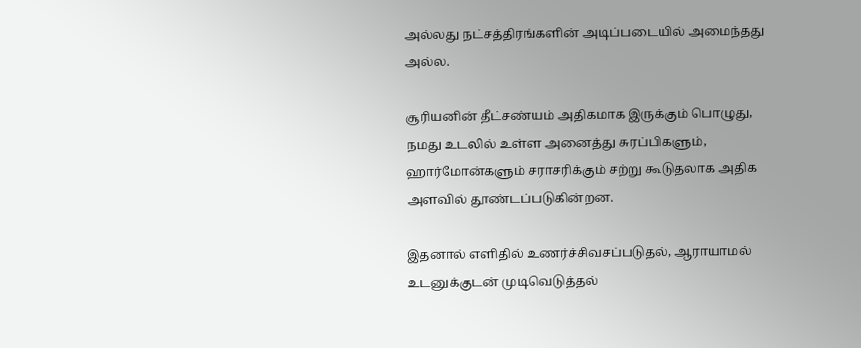அல்லது நட்சத்திரங்களின் அடிப்படையில் அமைந்தது அல்ல.

சூரியனின் தீட்சண்யம் அதிகமாக இருக்கும் பொழுது, நமது உடலில் உள்ள அனைத்து சுரப்பிகளும், ஹார்மோன்களும் சராசரிக்கும் சற்று கூடுதலாக அதிக அளவில் தூண்டப்படுகின்றன.

இதனால் எளிதில் உணர்ச்சிவசப்படுதல், ஆராயாமல் உடனுக்குடன் முடிவெடுத்தல்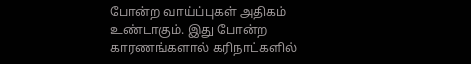போன்ற வாய்ப்புகள் அதிகம் உண்டாகும். இது போன்ற காரணங்களால் கரிநாட்களில்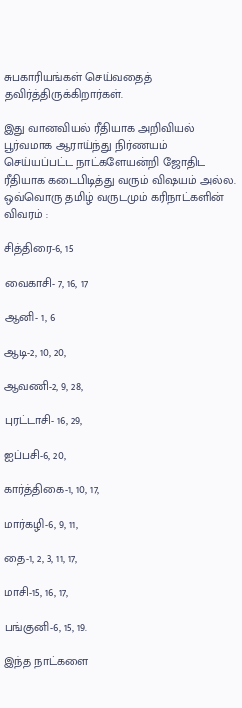சுபகாரியங்கள் செய்வதைத் தவிர்த்திருக்கிறார்கள்.

இது வானவியல் ரீதியாக அறிவியல் பூர்வமாக ஆராய்ந்து நிர்ணயம் செய்யப்பட்ட நாட்களேயன்றி ஜோதிட ரீதியாக கடைபிடித்து வரும் விஷயம் அல்ல. ஒவ்வொரு தமிழ் வருடமும் கரிநாட்களின் விவரம் :

சித்திரை-6, 15

வைகாசி- 7, 16, 17

ஆனி- 1, 6

ஆடி-2, 10, 20,

ஆவணி-2, 9, 28,

புரட்டாசி- 16, 29,

ஐப்பசி-6, 20,

கார்த்திகை-1, 10, 17,

மார்கழி-6, 9, 11,

தை-1, 2, 3, 11, 17,

மாசி-15, 16, 17,

பங்குனி-6, 15, 19.

இந்த நாட்களை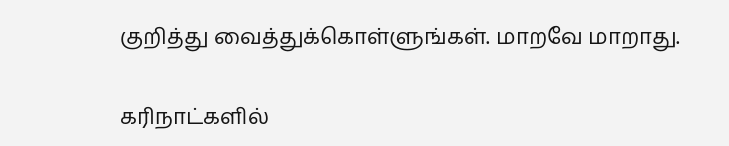குறித்து வைத்துக்கொள்ளுங்கள். மாறவே மாறாது.

கரிநாட்களில்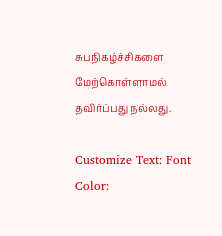சுபநிகழ்ச்சிகளை மேற்கொள்ளாமல் தவிர்ப்பது நல்லது.

Customize Text: Font Color: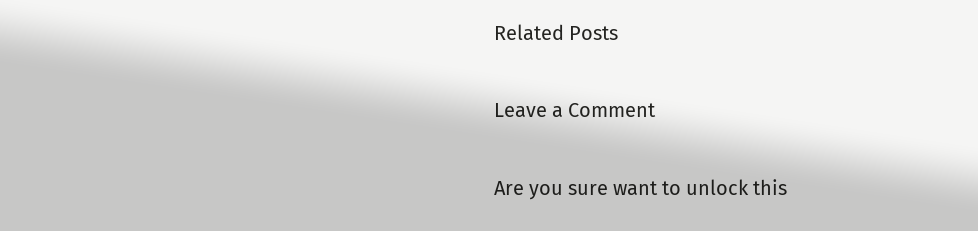Related Posts

Leave a Comment

Are you sure want to unlock this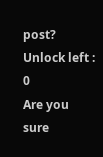post?
Unlock left : 0
Are you sure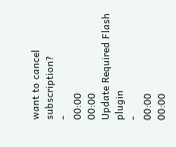want to cancel subscription?
-
00:00
00:00
Update Required Flash plugin
-
00:00
00:00